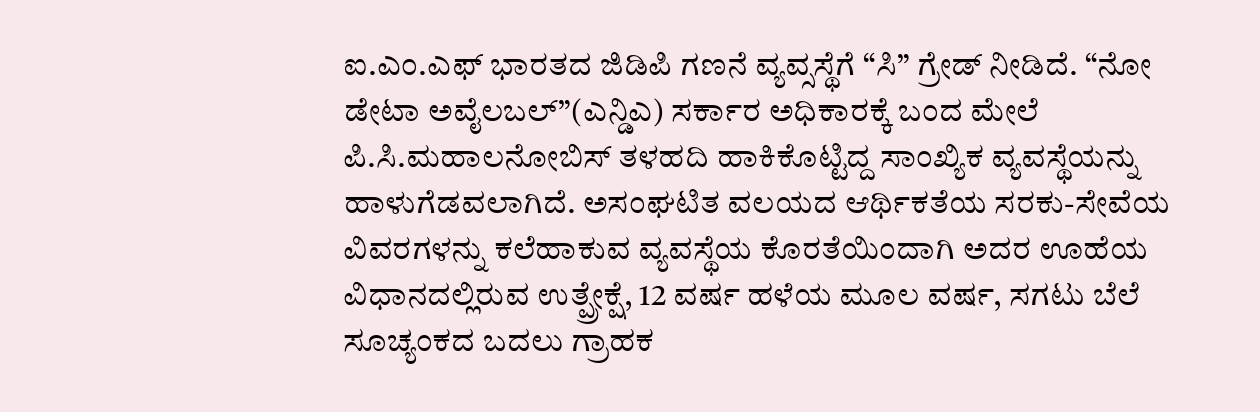ಐ.ಎಂ.ಎಫ್ ಭಾರತದ ಜಿಡಿಪಿ ಗಣನೆ ವ್ಯವ್ಸಸ್ಥೆಗೆ “ಸಿ” ಗ್ರೇಡ್ ನೀಡಿದೆ. “ನೋ ಡೇಟಾ ಅವೈಲಬಲ್”(ಎನ್ಡಿಎ) ಸರ್ಕಾರ ಅಧಿಕಾರಕ್ಕೆ ಬಂದ ಮೇಲೆ ಪಿ.ಸಿ.ಮಹಾಲನೋಬಿಸ್ ತಳಹದಿ ಹಾಕಿಕೊಟ್ಟಿದ್ದ ಸಾಂಖ್ಯಿಕ ವ್ಯವಸ್ಥೆಯನ್ನು ಹಾಳುಗೆಡವಲಾಗಿದೆ. ಅಸಂಘಟಿತ ವಲಯದ ಆರ್ಥಿಕತೆಯ ಸರಕು-ಸೇವೆಯ ವಿವರಗಳನ್ನು ಕಲೆಹಾಕುವ ವ್ಯವಸ್ಥೆಯ ಕೊರತೆಯಿಂದಾಗಿ ಅದರ ಊಹೆಯ ವಿಧಾನದಲ್ಲಿರುವ ಉತ್ಪ್ರೇಕ್ಷೆ, 12 ವರ್ಷ ಹಳೆಯ ಮೂಲ ವರ್ಷ, ಸಗಟು ಬೆಲೆ ಸೂಚ್ಯಂಕದ ಬದಲು ಗ್ರಾಹಕ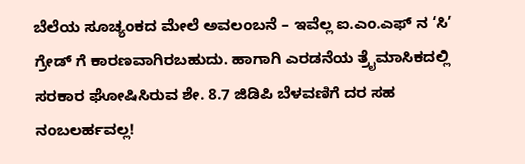ಬೆಲೆಯ ಸೂಚ್ಯಂಕದ ಮೇಲೆ ಅವಲಂಬನೆ – ಇವೆಲ್ಲ ಐ.ಎಂ.ಎಫ್ ನ ‘ಸಿ’ ಗ್ರೇಡ್ ಗೆ ಕಾರಣವಾಗಿರಬಹುದು. ಹಾಗಾಗಿ ಎರಡನೆಯ ತ್ರೈಮಾಸಿಕದಲ್ಲಿ ಸರಕಾರ ಘೋಷಿಸಿರುವ ಶೇ. 8.7 ಜಿಡಿಪಿ ಬೆಳವಣಿಗೆ ದರ ಸಹ ನಂಬಲರ್ಹವಲ್ಲ!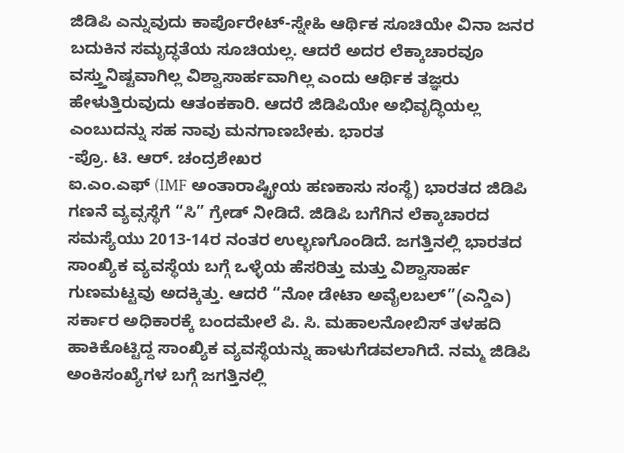ಜಿಡಿಪಿ ಎನ್ನುವುದು ಕಾರ್ಪೊರೇಟ್-ಸ್ನೇಹಿ ಆರ್ಥಿಕ ಸೂಚಿಯೇ ವಿನಾ ಜನರ ಬದುಕಿನ ಸಮೃದ್ಧತೆಯ ಸೂಚಿಯಲ್ಲ. ಆದರೆ ಅದರ ಲೆಕ್ಕಾಚಾರವೂ ವಸ್ತ್ತುನಿಷ್ಟವಾಗಿಲ್ಲ ವಿಶ್ವಾಸಾರ್ಹವಾಗಿಲ್ಲ ಎಂದು ಆರ್ಥಿಕ ತಜ್ಞರು ಹೇಳುತ್ತಿರುವುದು ಆತಂಕಕಾರಿ. ಆದರೆ ಜಿಡಿಪಿಯೇ ಅಭಿವೃದ್ಧಿಯಲ್ಲ ಎಂಬುದನ್ನು ಸಹ ನಾವು ಮನಗಾಣಬೇಕು. ಭಾರತ
-ಪ್ರೊ. ಟಿ. ಆರ್. ಚಂದ್ರಶೇಖರ
ಐ.ಎಂ.ಎಫ್ (IMF ಅಂತಾರಾಷ್ಟ್ರೀಯ ಹಣಕಾಸು ಸಂಸ್ಥೆ) ಭಾರತದ ಜಿಡಿಪಿ ಗಣನೆ ವ್ಯವ್ಸಸ್ಥೆಗೆ “ಸಿ” ಗ್ರೇಡ್ ನೀಡಿದೆ. ಜಿಡಿಪಿ ಬಗೆಗಿನ ಲೆಕ್ಕಾಚಾರದ ಸಮಸ್ಯೆಯು 2013-14ರ ನಂತರ ಉಲ್ಭಣಗೊಂಡಿದೆ. ಜಗತ್ತಿನಲ್ಲಿ ಭಾರತದ ಸಾಂಖ್ಯಿಕ ವ್ಯವಸ್ಥೆಯ ಬಗ್ಗೆ ಒಳ್ಳೆಯ ಹೆಸರಿತ್ತು ಮತ್ತು ವಿಶ್ವಾಸಾರ್ಹ ಗುಣಮಟ್ಟವು ಅದಕ್ಕಿತ್ತು. ಆದರೆ “ನೋ ಡೇಟಾ ಅವೈಲಬಲ್”(ಎನ್ಡಿಎ) ಸರ್ಕಾರ ಅಧಿಕಾರಕ್ಕೆ ಬಂದಮೇಲೆ ಪಿ. ಸಿ. ಮಹಾಲನೋಬಿಸ್ ತಳಹದಿ ಹಾಕಿಕೊಟ್ಟಿದ್ದ ಸಾಂಖ್ಯಿಕ ವ್ಯವಸ್ಥೆಯನ್ನು ಹಾಳುಗೆಡವಲಾಗಿದೆ. ನಮ್ಮ ಜಿಡಿಪಿ ಅಂಕಿಸಂಖ್ಯೆಗಳ ಬಗ್ಗೆ ಜಗತ್ತಿನಲ್ಲಿ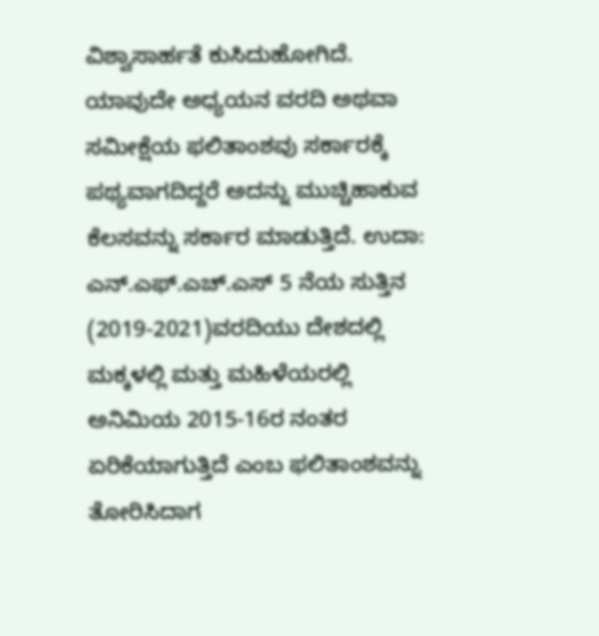ವಿಶ್ವಾಸಾರ್ಹತೆ ಕುಸಿದುಹೋಗಿದೆ. ಯಾವುದೇ ಅಧ್ಯಯನ ವರದಿ ಅಥವಾ ಸಮೀಕ್ಷೆಯ ಫಲಿತಾಂಶವು ಸರ್ಕಾರಕ್ಕೆ ಪಥ್ಯವಾಗದಿದ್ದರೆ ಅದನ್ನು ಮುಚ್ಚಿಹಾಕುವ ಕೆಲಸವನ್ನು ಸರ್ಕಾರ ಮಾಡುತ್ತಿದೆ. ಉದಾ: ಎನ್.ಎಫ್.ಎಚ್.ಎಸ್ 5 ನೆಯ ಸುತ್ತಿನ (2019-2021)ವರದಿಯು ದೇಶದಲ್ಲಿ ಮಕ್ಕಳಲ್ಲಿ ಮತ್ತು ಮಹಿಳೆಯರಲ್ಲಿ ಅನಿಮಿಯ 2015-16ರ ನಂತರ ಏರಿಕೆಯಾಗುತ್ತಿದೆ ಎಂಬ ಫಲಿತಾಂಶವನ್ನು ತೋರಿಸಿದಾಗ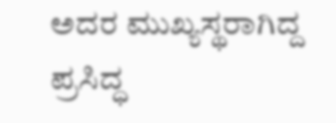ಅದರ ಮುಖ್ಯಸ್ಥರಾಗಿದ್ದ ಪ್ರಸಿದ್ಧ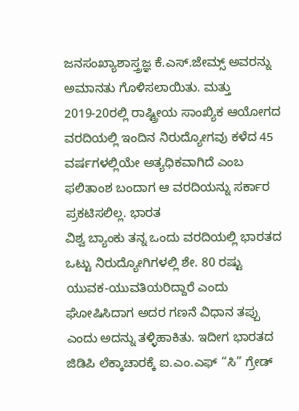ಜನಸಂಖ್ಯಾಶಾಸ್ತ್ರಜ್ಞ ಕೆ.ಎಸ್.ಜೇಮ್ಸ್ ಅವರನ್ನು ಅಮಾನತು ಗೊಳಿಸಲಾಯಿತು. ಮತ್ತು 2019-20ರಲ್ಲಿ ರಾಷ್ಟ್ರೀಯ ಸಾಂಖ್ಯಿಕ ಆಯೋಗದ ವರದಿಯಲ್ಲಿ ಇಂದಿನ ನಿರುದ್ಯೋಗವು ಕಳೆದ 45 ವರ್ಷಗಳಲ್ಲಿಯೇ ಅತ್ಯಧಿಕವಾಗಿದೆ ಎಂಬ ಫಲಿತಾಂಶ ಬಂದಾಗ ಆ ವರದಿಯನ್ನು ಸರ್ಕಾರ ಪ್ರಕಟಿಸಲಿಲ್ಲ. ಭಾರತ
ವಿಶ್ವ ಬ್ಯಾಂಕು ತನ್ನ ಒಂದು ವರದಿಯಲ್ಲಿ ಭಾರತದ ಒಟ್ಟು ನಿರುದ್ಯೋಗಿಗಳಲ್ಲಿ ಶೇ. 80 ರಷ್ಟು ಯುವಕ-ಯುವತಿಯರಿದ್ದಾರೆ ಎಂದು ಘೋಷಿಸಿದಾಗ ಅದರ ಗಣನೆ ವಿಧಾನ ತಪ್ಪು ಎಂದು ಅದನ್ನು ತಳ್ಳಿಹಾಕಿತು. ಇದೀಗ ಭಾರತದ ಜಿಡಿಪಿ ಲೆಕ್ಕಾಚಾರಕ್ಕೆ ಐ.ಎಂ.ಎಫ್ “ಸಿ” ಗ್ರೇಡ್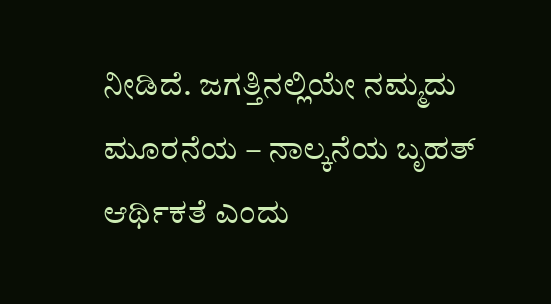ನೀಡಿದೆ. ಜಗತ್ತಿನಲ್ಲಿಯೇ ನಮ್ಮದು ಮೂರನೆಯ – ನಾಲ್ಕನೆಯ ಬೃಹತ್ ಆರ್ಥಿಕತೆ ಎಂದು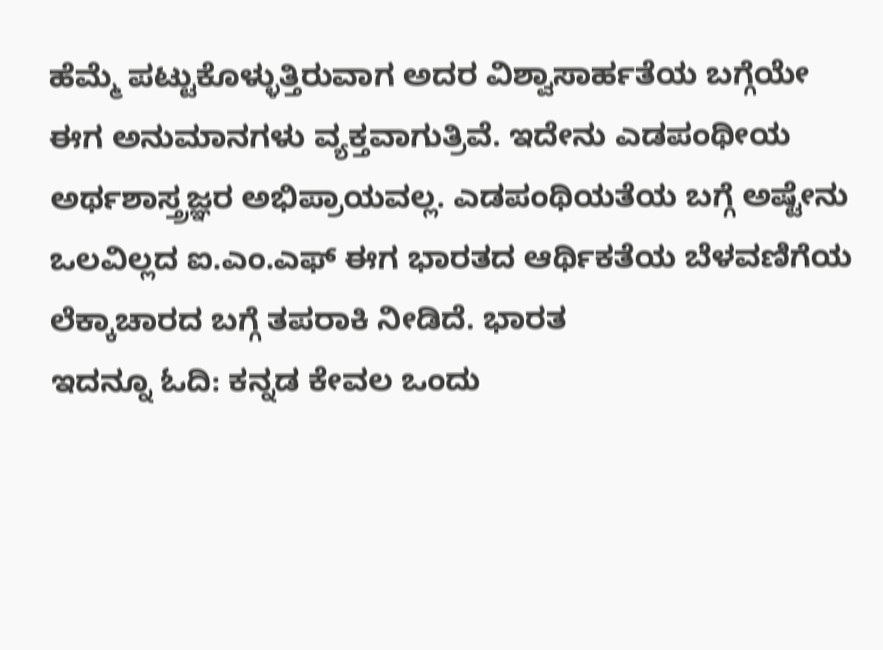ಹೆಮ್ಮೆ ಪಟ್ಟುಕೊಳ್ಳುತ್ತಿರುವಾಗ ಅದರ ವಿಶ್ವಾಸಾರ್ಹತೆಯ ಬಗ್ಗೆಯೇ ಈಗ ಅನುಮಾನಗಳು ವ್ಯಕ್ತವಾಗುತ್ರಿವೆ. ಇದೇನು ಎಡಪಂಥೀಯ ಅರ್ಥಶಾಸ್ತ್ರಜ್ಞರ ಅಭಿಪ್ರಾಯವಲ್ಲ. ಎಡಪಂಥಿಯತೆಯ ಬಗ್ಗೆ ಅಷ್ಟೇನು ಒಲವಿಲ್ಲದ ಐ.ಎಂ.ಎಫ್ ಈಗ ಭಾರತದ ಆರ್ಥಿಕತೆಯ ಬೆಳವಣಿಗೆಯ ಲೆಕ್ಕಾಚಾರದ ಬಗ್ಗೆ ತಪರಾಕಿ ನೀಡಿದೆ. ಭಾರತ
ಇದನ್ನೂ ಓದಿ: ಕನ್ನಡ ಕೇವಲ ಒಂದು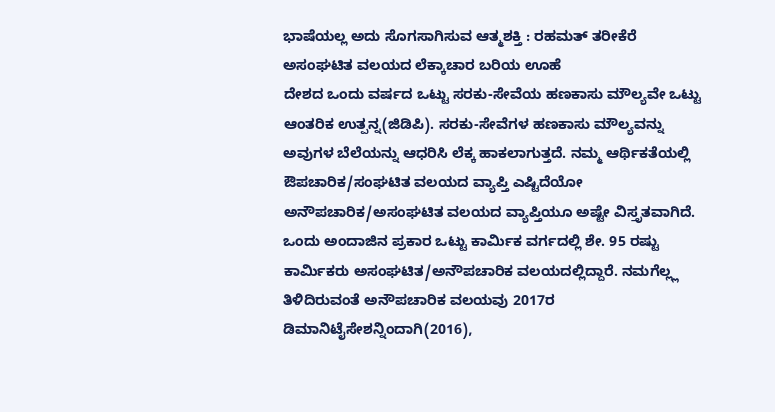ಭಾಷೆಯಲ್ಲ ಅದು ಸೊಗಸಾಗಿಸುವ ಆತ್ಮಶಕ್ತಿ : ರಹಮತ್ ತರೀಕೆರೆ
ಅಸಂಘಟಿತ ವಲಯದ ಲೆಕ್ಕಾಚಾರ ಬರಿಯ ಊಹೆ
ದೇಶದ ಒಂದು ವರ್ಷದ ಒಟ್ಟು ಸರಕು-ಸೇವೆಯ ಹಣಕಾಸು ಮೌಲ್ಯವೇ ಒಟ್ಟು ಆಂತರಿಕ ಉತ್ಪನ್ನ(ಜಿಡಿಪಿ). ಸರಕು-ಸೇವೆಗಳ ಹಣಕಾಸು ಮೌಲ್ಯವನ್ನು ಅವುಗಳ ಬೆಲೆಯನ್ನು ಆಧರಿಸಿ ಲೆಕ್ಕ ಹಾಕಲಾಗುತ್ತದೆ. ನಮ್ಮ ಆರ್ಥಿಕತೆಯಲ್ಲಿ ಔಪಚಾರಿಕ/ಸಂಘಟಿತ ವಲಯದ ವ್ಯಾಪ್ತಿ ಎಷ್ಟಿದೆಯೋ ಅನೌಪಚಾರಿಕ/ಅಸಂಘಟಿತ ವಲಯದ ವ್ಯಾಪ್ತಿಯೂ ಅಷ್ಟೇ ವಿಸ್ತೃತವಾಗಿದೆ. ಒಂದು ಅಂದಾಜಿನ ಪ್ರಕಾರ ಒಟ್ಟು ಕಾರ್ಮಿಕ ವರ್ಗದಲ್ಲಿ ಶೇ. 95 ರಷ್ಟು ಕಾರ್ಮಿಕರು ಅಸಂಘಟಿತ/ಅನೌಪಚಾರಿಕ ವಲಯದಲ್ಲಿದ್ದಾರೆ. ನಮಗೆಲ್ಲ್ಲ ತಿಳಿದಿರುವಂತೆ ಅನೌಪಚಾರಿಕ ವಲಯವು 2017ರ ಡಿಮಾನಿಟೈಸೇಶನ್ನಿಂದಾಗಿ(2016),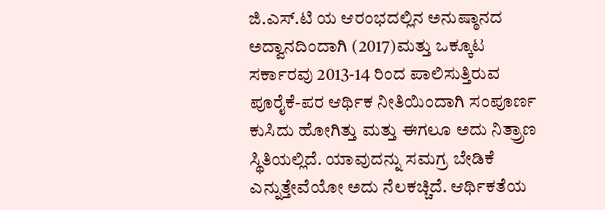ಜಿ.ಎಸ್.ಟಿ ಯ ಆರಂಭದಲ್ಲಿನ ಅನುಷ್ಠಾನದ ಅದ್ವಾನದಿಂದಾಗಿ (2017)ಮತ್ತು ಒಕ್ಕೂಟ ಸರ್ಕಾರವು 2013-14 ರಿಂದ ಪಾಲಿಸುತ್ತಿರುವ ಪೂರೈಕೆ-ಪರ ಆರ್ಥಿಕ ನೀತಿಯಿಂದಾಗಿ ಸಂಪೂರ್ಣ ಕುಸಿದು ಹೋಗಿತ್ತು ಮತ್ತು ಈಗಲೂ ಅದು ನಿತ್ರ್ರಾಣ ಸ್ಥಿತಿಯಲ್ಲಿದೆ. ಯಾವುದನ್ನು ಸಮಗ್ರ ಬೇಡಿಕೆ ಎನ್ನುತ್ತೇವೆಯೋ ಅದು ನೆಲಕಚ್ಚಿದೆ. ಆರ್ಥಿಕತೆಯ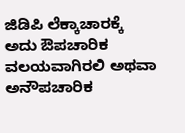ಜಿಡಿಪಿ ಲೆಕ್ಕಾಚಾರಕ್ಕೆ ಅದು ಔಪಚಾರಿಕ ವಲಯವಾಗಿರಲಿ ಅಥವಾ ಅನೌಪಚಾರಿಕ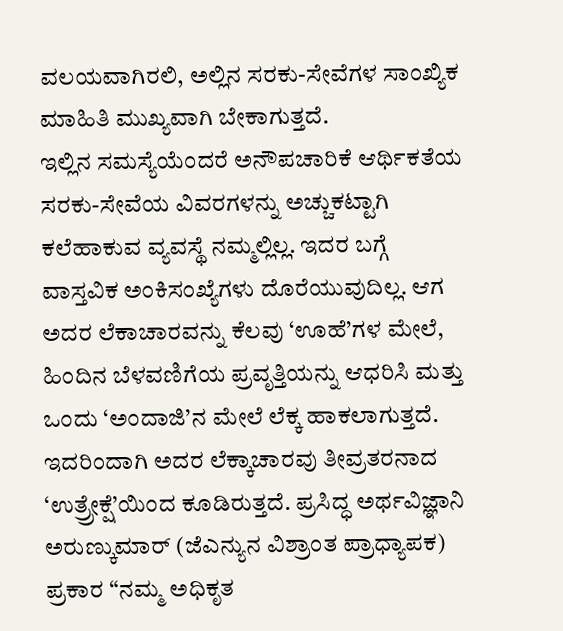ವಲಯವಾಗಿರಲಿ, ಅಲ್ಲಿನ ಸರಕು-ಸೇವೆಗಳ ಸಾಂಖ್ಯಿಕ ಮಾಹಿತಿ ಮುಖ್ಯವಾಗಿ ಬೇಕಾಗುತ್ತದೆ.
ಇಲ್ಲಿನ ಸಮಸ್ಯೆಯೆಂದರೆ ಅನೌಪಚಾರಿಕೆ ಆರ್ಥಿಕತೆಯ ಸರಕು-ಸೇವೆಯ ವಿವರಗಳನ್ನು ಅಚ್ಚುಕಟ್ಟಾಗಿ ಕಲೆಹಾಕುವ ವ್ಯವಸ್ಥೆ ನಮ್ಮಲ್ಲಿಲ್ಲ. ಇದರ ಬಗ್ಗೆ ವಾಸ್ತವಿಕ ಅಂಕಿಸಂಖ್ಯೆಗಳು ದೊರೆಯುವುದಿಲ್ಲ. ಆಗ ಅದರ ಲೆಕಾಚಾರವನ್ನು ಕೆಲವು ‘ಊಹೆ’ಗಳ ಮೇಲೆ, ಹಿಂದಿನ ಬೆಳವಣಿಗೆಯ ಪ್ರವೃತ್ತಿಯನ್ನು ಆಧರಿಸಿ ಮತ್ತು ಒಂದು ‘ಅಂದಾಜಿ’ನ ಮೇಲೆ ಲೆಕ್ಕ ಹಾಕಲಾಗುತ್ತದೆ. ಇದರಿಂದಾಗಿ ಅದರ ಲೆಕ್ಕಾಚಾರವು ತೀವ್ರತರನಾದ ‘ಉತ್ರ್ರೇಕ್ಷೆ’ಯಿಂದ ಕೂಡಿರುತ್ತದೆ. ಪ್ರಸಿದ್ಧ ಅರ್ಥವಿಜ್ಞಾನಿ ಅರುಣ್ಕುಮಾರ್ (ಜೆಎನ್ಯುನ ವಿಶ್ರಾಂತ ಪ್ರಾಧ್ಯಾಪಕ) ಪ್ರಕಾರ “ನಮ್ಮ ಅಧಿಕೃತ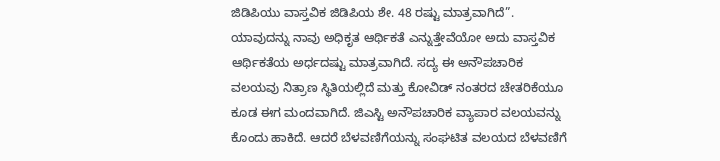ಜಿಡಿಪಿಯು ವಾಸ್ತವಿಕ ಜಿಡಿಪಿಯ ಶೇ. 48 ರಷ್ಟು ಮಾತ್ರವಾಗಿದೆ”. ಯಾವುದನ್ನು ನಾವು ಅಧಿಕೃತ ಆರ್ಥಿಕತೆ ಎನ್ನುತ್ತೇವೆಯೋ ಅದು ವಾಸ್ತವಿಕ ಆರ್ಥಿಕತೆಯ ಅರ್ಧದಷ್ಟು ಮಾತ್ರವಾಗಿದೆ. ಸದ್ಯ ಈ ಅನೌಪಚಾರಿಕ ವಲಯವು ನಿತ್ರಾಣ ಸ್ಥಿತಿಯಲ್ಲಿದೆ ಮತ್ತು ಕೋವಿಡ್ ನಂತರದ ಚೇತರಿಕೆಯೂ ಕೂಡ ಈಗ ಮಂದವಾಗಿದೆ. ಜಿಎಸ್ಟಿ ಅನೌಪಚಾರಿಕ ವ್ಯಾಪಾರ ವಲಯವನ್ನು ಕೊಂದು ಹಾಕಿದೆ. ಆದರೆ ಬೆಳವಣಿಗೆಯನ್ನು ಸಂಘಟಿತ ವಲಯದ ಬೆಳವಣಿಗೆ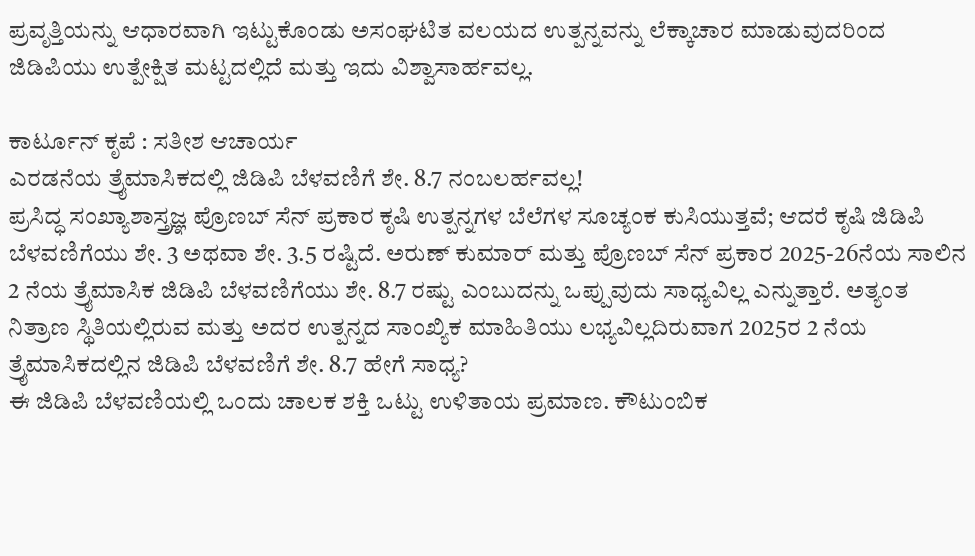ಪ್ರವೃತ್ತಿಯನ್ನು ಆಧಾರವಾಗಿ ಇಟ್ಟುಕೊಂಡು ಅಸಂಘಟಿತ ವಲಯದ ಉತ್ಪನ್ನವನ್ನು ಲೆಕ್ಕಾಚಾರ ಮಾಡುವುದರಿಂದ ಜಿಡಿಪಿಯು ಉತ್ಪೇಕ್ಷಿತ ಮಟ್ಟದಲ್ಲಿದೆ ಮತ್ತು ಇದು ವಿಶ್ವಾಸಾರ್ಹವಲ್ಲ.

ಕಾರ್ಟೂನ್ ಕೃಪೆ : ಸತೀಶ ಆಚಾರ್ಯ
ಎರಡನೆಯ ತ್ರೈಮಾಸಿಕದಲ್ಲಿ ಜಿಡಿಪಿ ಬೆಳವಣಿಗೆ ಶೇ. 8.7 ನಂಬಲರ್ಹವಲ್ಲ!
ಪ್ರಸಿದ್ಧ ಸಂಖ್ಯಾಶಾಸ್ತ್ರಜ್ಞ ಪ್ರೊಣಬ್ ಸೆನ್ ಪ್ರಕಾರ ಕೃಷಿ ಉತ್ಪನ್ನಗಳ ಬೆಲೆಗಳ ಸೂಚ್ಯಂಕ ಕುಸಿಯುತ್ತವೆ; ಆದರೆ ಕೃಷಿ ಜಿಡಿಪಿ ಬೆಳವಣಿಗೆಯು ಶೇ. 3 ಅಥವಾ ಶೇ. 3.5 ರಷ್ಟಿದೆ. ಅರುಣ್ ಕುಮಾರ್ ಮತ್ತು ಪ್ರೊಣಬ್ ಸೆನ್ ಪ್ರಕಾರ 2025-26ನೆಯ ಸಾಲಿನ 2 ನೆಯ ತ್ರೈಮಾಸಿಕ ಜಿಡಿಪಿ ಬೆಳವಣಿಗೆಯು ಶೇ. 8.7 ರಷ್ಟು ಎಂಬುದನ್ನು ಒಪ್ಪುವುದು ಸಾಧ್ಯವಿಲ್ಲ ಎನ್ನುತ್ತಾರೆ. ಅತ್ಯಂತ ನಿತ್ರಾಣ ಸ್ಥಿತಿಯಲ್ಲಿರುವ ಮತ್ತು ಅದರ ಉತ್ಪನ್ನದ ಸಾಂಖ್ಯಿಕ ಮಾಹಿತಿಯು ಲಭ್ಯವಿಲ್ಲದಿರುವಾಗ 2025ರ 2 ನೆಯ ತ್ರೈಮಾಸಿಕದಲ್ಲಿನ ಜಿಡಿಪಿ ಬೆಳವಣಿಗೆ ಶೇ. 8.7 ಹೇಗೆ ಸಾಧ್ಯ?
ಈ ಜಿಡಿಪಿ ಬೆಳವಣಿಯಲ್ಲಿ ಒಂದು ಚಾಲಕ ಶಕ್ತಿ ಒಟ್ಟು ಉಳಿತಾಯ ಪ್ರಮಾಣ. ಕೌಟುಂಬಿಕ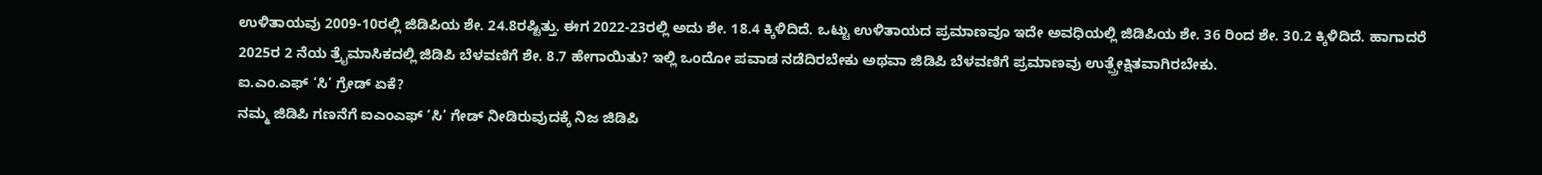ಉಳಿತಾಯವು 2009-10ರಲ್ಲಿ ಜಿಡಿಪಿಯ ಶೇ. 24.8ರಷ್ಟಿತ್ತು. ಈಗ 2022-23ರಲ್ಲಿ ಅದು ಶೇ. 18.4 ಕ್ಕಿಳಿದಿದೆ. ಒಟ್ಟು ಉಳಿತಾಯದ ಪ್ರಮಾಣವೂ ಇದೇ ಅವಧಿಯಲ್ಲಿ ಜಿಡಿಪಿಯ ಶೇ. 36 ರಿಂದ ಶೇ. 30.2 ಕ್ಕಿಳಿದಿದೆ. ಹಾಗಾದರೆ 2025ರ 2 ನೆಯ ತ್ರೈಮಾಸಿಕದಲ್ಲಿ ಜಿಡಿಪಿ ಬೆಳವಣಿಗೆ ಶೇ. 8.7 ಹೇಗಾಯಿತು? ಇಲ್ಲಿ ಒಂದೋ ಪವಾಡ ನಡೆದಿರಬೇಕು ಅಥವಾ ಜಿಡಿಪಿ ಬೆಳವಣಿಗೆ ಪ್ರಮಾಣವು ಉತ್ಪ್ರೇಕ್ಷಿತವಾಗಿರಬೇಕು.
ಐ.ಎಂ.ಎಫ್ ‘ಸಿ’ ಗ್ರೇಡ್ ಏಕೆ?
ನಮ್ಮ ಜಿಡಿಪಿ ಗಣನೆಗೆ ಐಎಂಎಫ್ ‘ಸಿ’ ಗೇಡ್ ನೀಡಿರುವುದಕ್ಕೆ ನಿಜ ಜಿಡಿಪಿ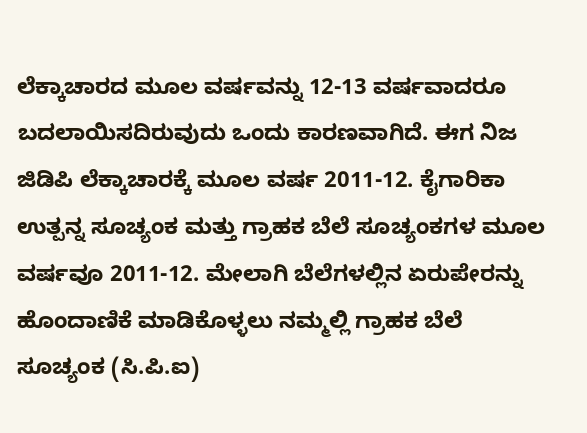ಲೆಕ್ಕಾಚಾರದ ಮೂಲ ವರ್ಷವನ್ನು 12-13 ವರ್ಷವಾದರೂ ಬದಲಾಯಿಸದಿರುವುದು ಒಂದು ಕಾರಣವಾಗಿದೆ. ಈಗ ನಿಜ ಜಿಡಿಪಿ ಲೆಕ್ಕಾಚಾರಕ್ಕೆ ಮೂಲ ವರ್ಷ 2011-12. ಕೈಗಾರಿಕಾ ಉತ್ಪನ್ನ ಸೂಚ್ಯಂಕ ಮತ್ತು ಗ್ರಾಹಕ ಬೆಲೆ ಸೂಚ್ಯಂಕಗಳ ಮೂಲ ವರ್ಷವೂ 2011-12. ಮೇಲಾಗಿ ಬೆಲೆಗಳಲ್ಲಿನ ಏರುಪೇರನ್ನು ಹೊಂದಾಣಿಕೆ ಮಾಡಿಕೊಳ್ಳಲು ನಮ್ಮಲ್ಲಿ ಗ್ರಾಹಕ ಬೆಲೆ ಸೂಚ್ಯಂಕ (ಸಿ.ಪಿ.ಐ)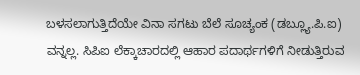ಬಳಸಲಾಗುತ್ತಿದೆಯೇ ವಿನಾ ಸಗಟು ಬೆಲೆ ಸೂಚ್ಯಂಕ (ಡಬ್ಲ್ಯೂ.ಪಿ.ಐ) ವನ್ನಲ್ಲ. ಸಿಪಿಐ ಲೆಕ್ಕಾಚಾರದಲ್ಲಿ ಆಹಾರ ಪದಾರ್ಥಗಳಿಗೆ ನೀಡುತ್ತಿರುವ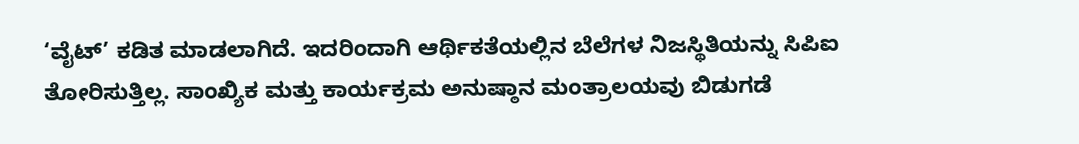‘ವೈಟ್’ ಕಡಿತ ಮಾಡಲಾಗಿದೆ. ಇದರಿಂದಾಗಿ ಆರ್ಥಿಕತೆಯಲ್ಲಿನ ಬೆಲೆಗಳ ನಿಜಸ್ಥಿತಿಯನ್ನು ಸಿಪಿಐ ತೋರಿಸುತ್ತಿಲ್ಲ. ಸಾಂಖ್ಯಿಕ ಮತ್ತು ಕಾರ್ಯಕ್ರಮ ಅನುಷ್ಠಾನ ಮಂತ್ರಾಲಯವು ಬಿಡುಗಡೆ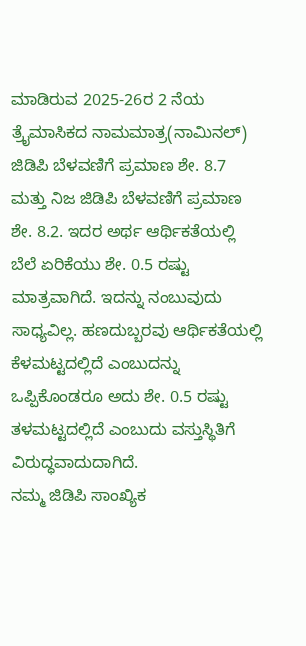ಮಾಡಿರುವ 2025-26ರ 2 ನೆಯ ತ್ರೈಮಾಸಿಕದ ನಾಮಮಾತ್ರ(ನಾಮಿನಲ್) ಜಿಡಿಪಿ ಬೆಳವಣಿಗೆ ಪ್ರಮಾಣ ಶೇ. 8.7 ಮತ್ತು ನಿಜ ಜಿಡಿಪಿ ಬೆಳವಣಿಗೆ ಪ್ರಮಾಣ ಶೇ. 8.2. ಇದರ ಅರ್ಥ ಆರ್ಥಿಕತೆಯಲ್ಲಿ ಬೆಲೆ ಏರಿಕೆಯು ಶೇ. 0.5 ರಷ್ಟು ಮಾತ್ರವಾಗಿದೆ. ಇದನ್ನು ನಂಬುವುದು ಸಾಧ್ಯವಿಲ್ಲ. ಹಣದುಬ್ಬರವು ಆರ್ಥಿಕತೆಯಲ್ಲಿ ಕೆಳಮಟ್ಟದಲ್ಲಿದೆ ಎಂಬುದನ್ನು ಒಪ್ಪಿಕೊಂಡರೂ ಅದು ಶೇ. 0.5 ರಷ್ಟು ತಳಮಟ್ಟದಲ್ಲಿದೆ ಎಂಬುದು ವಸ್ತುಸ್ಥಿತಿಗೆ ವಿರುದ್ಧವಾದುದಾಗಿದೆ.
ನಮ್ಮ ಜಿಡಿಪಿ ಸಾಂಖ್ಯಿಕ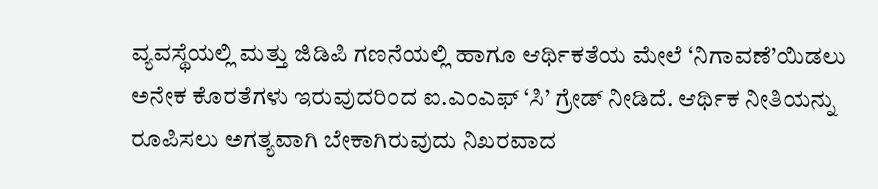ವ್ಯವಸ್ಥೆಯಲ್ಲಿ ಮತ್ತು ಜಿಡಿಪಿ ಗಣನೆಯಲ್ಲಿ ಹಾಗೂ ಆರ್ಥಿಕತೆಯ ಮೇಲೆ ‘ನಿಗಾವಣೆ’ಯಿಡಲು ಅನೇಕ ಕೊರತೆಗಳು ಇರುವುದರಿಂದ ಐ.ಎಂಎಫ್ ‘ಸಿ’ ಗ್ರೇಡ್ ನೀಡಿದೆ. ಆರ್ಥಿಕ ನೀತಿಯನ್ನು ರೂಪಿಸಲು ಅಗತ್ಯವಾಗಿ ಬೇಕಾಗಿರುವುದು ನಿಖರವಾದ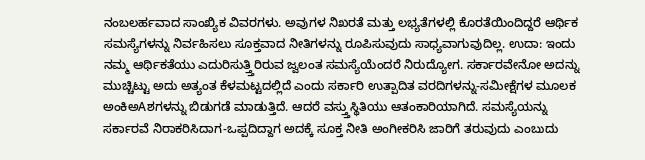ನಂಬಲರ್ಹವಾದ ಸಾಂಖ್ಯಿಕ ವಿವರಗಳು. ಅವುಗಳ ನಿಖರತೆ ಮತ್ತು ಲಭ್ಯತೆಗಳಲ್ಲಿ ಕೊರತೆಯಿಂದಿದ್ದರೆ ಆರ್ಥಿಕ ಸಮಸ್ಯೆಗಳನ್ನು ನಿರ್ವಹಿಸಲು ಸೂಕ್ತವಾದ ನೀತಿಗಳನ್ನು ರೂಪಿಸುವುದು ಸಾಧ್ಯವಾಗುವುದಿಲ್ಲ. ಉದಾ: ಇಂದು ನಮ್ಮ ಆರ್ಥಿಕತೆಯು ಎದುರಿಸುತ್ತ್ತಿರಿರುವ ಜ್ವಲಂತ ಸಮಸ್ಯೆಯೆಂದರೆ ನಿರುದ್ಯೋಗ. ಸರ್ಕಾರವೇನೋ ಅದನ್ನು ಮುಚ್ಚಿಟ್ಟು ಅದು ಅತ್ಯಂತ ಕೆಳಮಟ್ಟದಲ್ಲಿದೆ ಎಂದು ಸರ್ಕಾರಿ ಉತ್ಪಾದಿತ ವರದಿಗಳನ್ನು-ಸಮೀಕ್ಷೆಗಳ ಮೂಲಕ ಅಂಕಿಅAಶಗಳನ್ನು ಬಿಡುಗಡೆ ಮಾಡುತ್ತಿದೆ. ಆದರೆ ವಸ್ತ್ತುಸ್ಥಿತಿಯು ಆತಂಕಾರಿಯಾಗಿದೆ. ಸಮಸ್ಯೆಯನ್ನು ಸರ್ಕಾರವೆ ನಿರಾಕರಿಸಿದಾಗ-ಒಪ್ಪದಿದ್ದಾಗ ಅದಕ್ಕೆ ಸೂಕ್ತ ನೀತಿ ಅಂಗೀಕರಿಸಿ ಜಾರಿಗೆ ತರುವುದು ಎಂಬುದು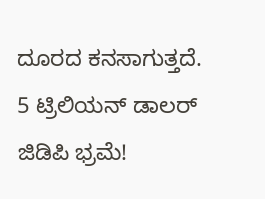ದೂರದ ಕನಸಾಗುತ್ತದೆ.
5 ಟ್ರಿಲಿಯನ್ ಡಾಲರ್ ಜಿಡಿಪಿ ಭ್ರಮೆ!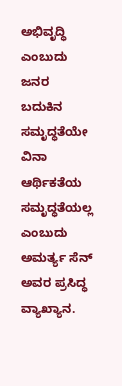ಅಭಿವೃದ್ಧಿ ಎಂಬುದು ಜನರ ಬದುಕಿನ ಸಮೃದ್ಧತೆಯೇ ವಿನಾ ಆರ್ಥಿಕತೆಯ ಸಮೃದ್ಧತೆಯಲ್ಲ ಎಂಬುದು ಅಮರ್ತ್ಯ ಸೆನ್ ಅವರ ಪ್ರಸಿದ್ಧ ವ್ಯಾಖ್ಯಾನ.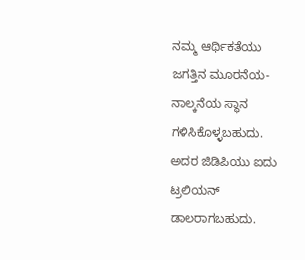ನಮ್ಮ ಆರ್ಥಿಕತೆಯು ಜಗತ್ತಿನ ಮೂರನೆಯ-ನಾಲ್ಕನೆಯ ಸ್ಥಾನ ಗಳಿಸಿಕೊಳ್ಳಬಹುದು. ಅದರ ಜಿಡಿಪಿಯು ಐದು ಟ್ರಲಿಯನ್ ಡಾಲರಾಗಬಹುದು.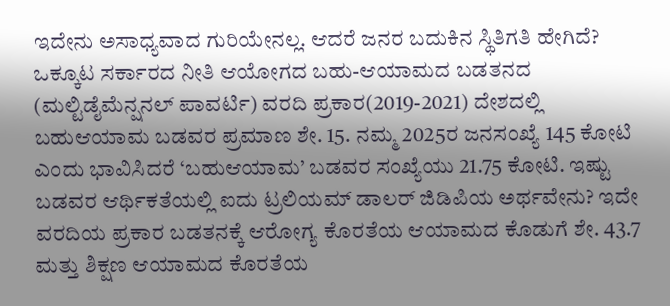ಇದೇನು ಅಸಾಧ್ಯವಾದ ಗುರಿಯೇನಲ್ಲ. ಆದರೆ ಜನರ ಬದುಕಿನ ಸ್ಥಿತಿಗತಿ ಹೇಗಿದೆ? ಒಕ್ಕೂಟ ಸರ್ಕಾರದ ನೀತಿ ಆಯೋಗದ ಬಹು-ಆಯಾಮದ ಬಡತನದ (ಮಲ್ಟಿಡೈಮೆನ್ಷನಲ್ ಪಾವರ್ಟಿ) ವರದಿ ಪ್ರಕಾರ(2019-2021) ದೇಶದಲ್ಲಿ ಬಹುಆಯಾಮ ಬಡವರ ಪ್ರಮಾಣ ಶೇ. 15. ನಮ್ಮ 2025ರ ಜನಸಂಖ್ಯೆ 145 ಕೋಟಿ ಎಂದು ಭಾವಿಸಿದರೆ ‘ಬಹುಆಯಾಮ’ ಬಡವರ ಸಂಖ್ಯೆಯು 21.75 ಕೋಟಿ. ಇಷ್ಟು ಬಡವರ ಆರ್ಥಿಕತೆಯಲ್ಲಿ ಐದು ಟ್ರಲಿಯಮ್ ಡಾಲರ್ ಜಿಡಿಪಿಯ ಅರ್ಥವೇನು? ಇದೇ ವರದಿಯ ಪ್ರಕಾರ ಬಡತನಕ್ಕೆ ಆರೋಗ್ಯ ಕೊರತೆಯ ಆಯಾಮದ ಕೊಡುಗೆ ಶೇ. 43.7 ಮತ್ತು ಶಿಕ್ಷಣ ಆಯಾಮದ ಕೊರತೆಯ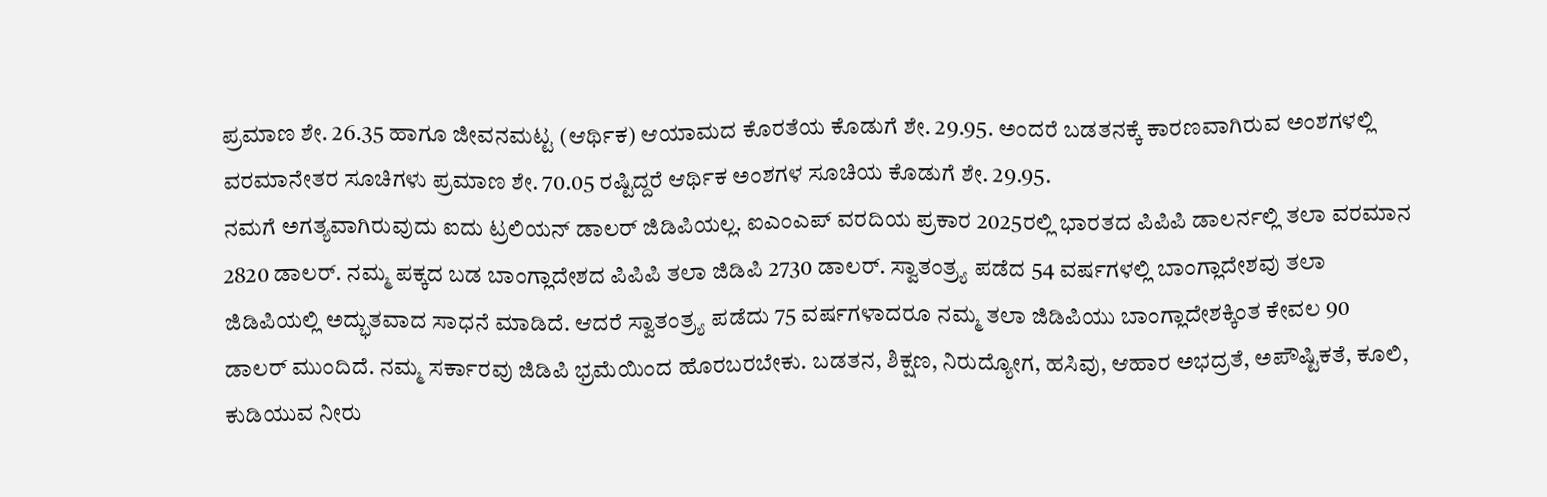ಪ್ರಮಾಣ ಶೇ. 26.35 ಹಾಗೂ ಜೀವನಮಟ್ಟ (ಆರ್ಥಿಕ) ಆಯಾಮದ ಕೊರತೆಯ ಕೊಡುಗೆ ಶೇ. 29.95. ಅಂದರೆ ಬಡತನಕ್ಕೆ ಕಾರಣವಾಗಿರುವ ಅಂಶಗಳಲ್ಲಿ ವರಮಾನೇತರ ಸೂಚಿಗಳು ಪ್ರಮಾಣ ಶೇ. 70.05 ರಷ್ಟಿದ್ದರೆ ಆರ್ಥಿಕ ಅಂಶಗಳ ಸೂಚಿಯ ಕೊಡುಗೆ ಶೇ. 29.95.
ನಮಗೆ ಅಗತ್ಯವಾಗಿರುವುದು ಐದು ಟ್ರಲಿಯನ್ ಡಾಲರ್ ಜಿಡಿಪಿಯಲ್ಲ. ಐಎಂಎಪ್ ವರದಿಯ ಪ್ರಕಾರ 2025ರಲ್ಲಿ ಭಾರತದ ಪಿಪಿಪಿ ಡಾಲರ್ನಲ್ಲಿ ತಲಾ ವರಮಾನ 2820 ಡಾಲರ್. ನಮ್ಮ ಪಕ್ಕದ ಬಡ ಬಾಂಗ್ಲಾದೇಶದ ಪಿಪಿಪಿ ತಲಾ ಜಿಡಿಪಿ 2730 ಡಾಲರ್. ಸ್ವಾತಂತ್ರ್ಯ ಪಡೆದ 54 ವರ್ಷಗಳಲ್ಲಿ ಬಾಂಗ್ಲಾದೇಶವು ತಲಾ ಜಿಡಿಪಿಯಲ್ಲಿ ಅದ್ಭುತವಾದ ಸಾಧನೆ ಮಾಡಿದೆ. ಆದರೆ ಸ್ವಾತಂತ್ರ್ಯ ಪಡೆದು 75 ವರ್ಷಗಳಾದರೂ ನಮ್ಮ ತಲಾ ಜಿಡಿಪಿಯು ಬಾಂಗ್ಲಾದೇಶಕ್ಕಿಂತ ಕೇವಲ 90 ಡಾಲರ್ ಮುಂದಿದೆ. ನಮ್ಮ ಸರ್ಕಾರವು ಜಿಡಿಪಿ ಭ್ರಮೆಯಿಂದ ಹೊರಬರಬೇಕು. ಬಡತನ, ಶಿಕ್ಷಣ, ನಿರುದ್ಯೋಗ, ಹಸಿವು, ಆಹಾರ ಅಭದ್ರತೆ, ಅಪೌಷ್ಟಿಕತೆ, ಕೂಲಿ, ಕುಡಿಯುವ ನೀರು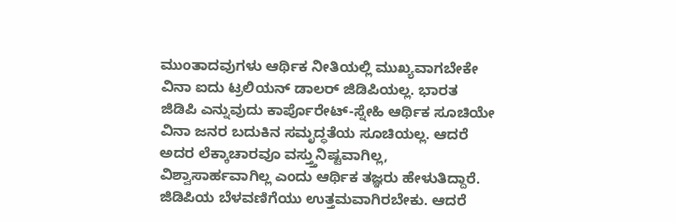ಮುಂತಾದವುಗಳು ಆರ್ಥಿಕ ನೀತಿಯಲ್ಲಿ ಮುಖ್ಯವಾಗಬೇಕೇ ವಿನಾ ಐದು ಟ್ರಲಿಯನ್ ಡಾಲರ್ ಜಿಡಿಪಿಯಲ್ಲ. ಭಾರತ
ಜಿಡಿಪಿ ಎನ್ನುವುದು ಕಾರ್ಪೊರೇಟ್-ಸ್ನೇಹಿ ಆರ್ಥಿಕ ಸೂಚಿಯೇ ವಿನಾ ಜನರ ಬದುಕಿನ ಸಮೃದ್ಧತೆಯ ಸೂಚಿಯಲ್ಲ. ಆದರೆ ಅದರ ಲೆಕ್ಕಾಚಾರವೂ ವಸ್ತ್ತುನಿಷ್ಟವಾಗಿಲ್ಲ, ವಿಶ್ವಾಸಾರ್ಹವಾಗಿಲ್ಲ ಎಂದು ಆರ್ಥಿಕ ತಜ್ಞರು ಹೇಳುತಿದ್ದಾರೆ. ಜಿಡಿಪಿಯ ಬೆಳವಣಿಗೆಯು ಉತ್ತಮವಾಗಿರಬೇಕು. ಆದರೆ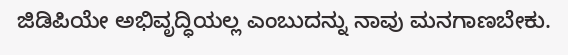ಜಿಡಿಪಿಯೇ ಅಭಿವೃದ್ಧಿಯಲ್ಲ ಎಂಬುದನ್ನು ನಾವು ಮನಗಾಣಬೇಕು.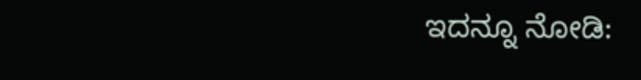ಇದನ್ನೂ ನೋಡಿ: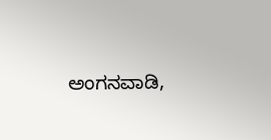ಅಂಗನವಾಡಿ,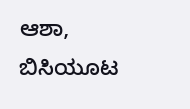ಆಶಾ, ಬಿಸಿಯೂಟ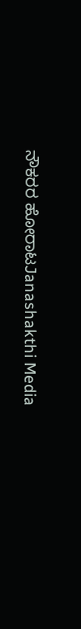ನೌಕರರ ಹೋರಾಟJanashakthi Media